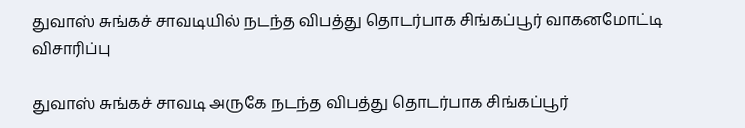துவாஸ் சுங்கச் சாவடியில் நடந்த விபத்து தொடர்பாக சிங்கப்பூர் வாகனமோட்டி விசாரிப்பு

துவாஸ் சுங்கச் சாவடி அருகே நடந்த விபத்து தொடர்பாக சிங்கப்பூர்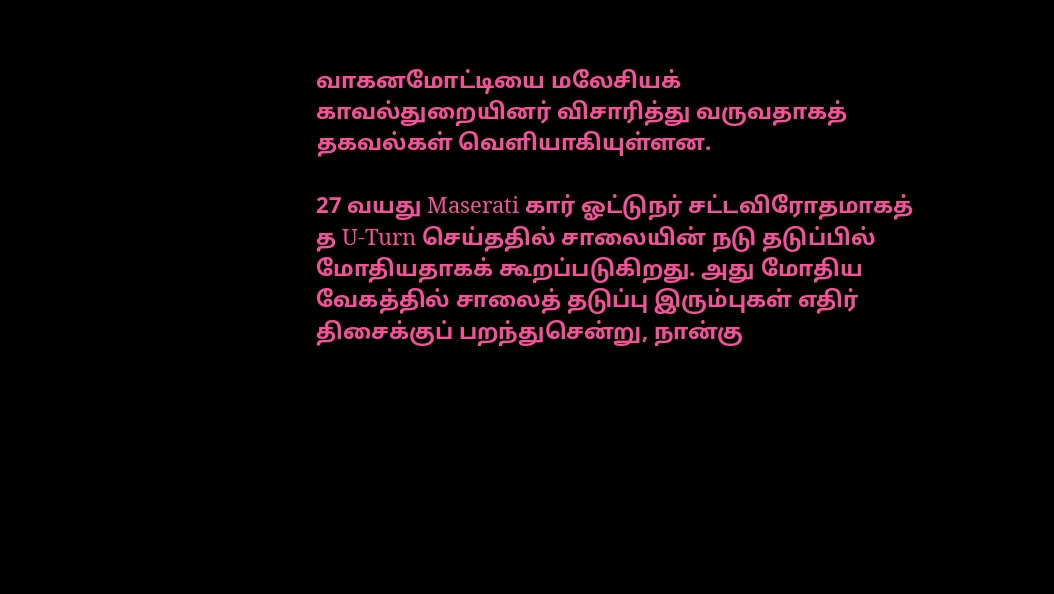வாகனமோட்டியை மலேசியக் காவல்துறையினர் விசாரித்து வருவதாகத் தகவல்கள் வெளியாகியுள்ளன.

27 வயது Maserati கார் ஓட்டுநர் சட்டவிரோதமாகத் த U-Turn செய்ததில் சாலையின் நடு தடுப்பில் மோதியதாகக் கூறப்படுகிறது. அது மோதிய வேகத்தில் சாலைத் தடுப்பு இரும்புகள் எதிர் திசைக்குப் பறந்துசென்று, நான்கு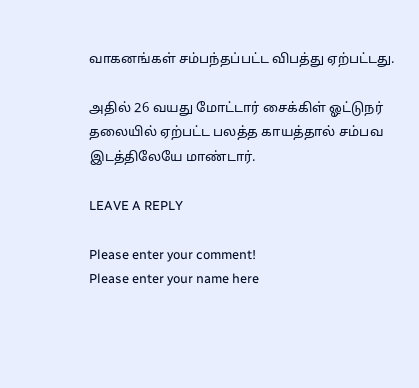வாகனங்கள் சம்பந்தப்பட்ட விபத்து ஏற்பட்டது.

அதில் 26 வயது மோட்டார் சைக்கிள் ஓட்டுநர் தலையில் ஏற்பட்ட பலத்த காயத்தால் சம்பவ இடத்திலேயே மாண்டார்.

LEAVE A REPLY

Please enter your comment!
Please enter your name here